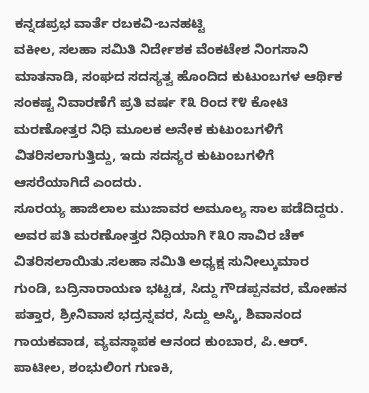ಕನ್ನಡಪ್ರಭ ವಾರ್ತೆ ರಬಕವಿ-ಬನಹಟ್ಟಿ
ವಕೀಲ, ಸಲಹಾ ಸಮಿತಿ ನಿರ್ದೇಶಕ ವೆಂಕಟೇಶ ನಿಂಗಸಾನಿ ಮಾತನಾಡಿ, ಸಂಘದ ಸದಸ್ಯತ್ವ ಹೊಂದಿದ ಕುಟುಂಬಗಳ ಆರ್ಥಿಕ ಸಂಕಷ್ಟ ನಿವಾರಣೆಗೆ ಪ್ರತಿ ವರ್ಷ ₹೩ ರಿಂದ ₹೪ ಕೋಟಿ ಮರಣೋತ್ತರ ನಿಧಿ ಮೂಲಕ ಅನೇಕ ಕುಟುಂಬಗಳಿಗೆ ವಿತರಿಸಲಾಗುತ್ತಿದ್ದು, ಇದು ಸದಸ್ಯರ ಕುಟುಂಬಗಳಿಗೆ ಆಸರೆಯಾಗಿದೆ ಎಂದರು.
ಸೂರಯ್ಯ ಹಾಜಿಲಾಲ ಮುಜಾವರ ಅಮೂಲ್ಯ ಸಾಲ ಪಡೆದಿದ್ದರು. ಅವರ ಪತಿ ಮರಣೋತ್ತರ ನಿಧಿಯಾಗಿ ₹೩೦ ಸಾವಿರ ಚೆಕ್ ವಿತರಿಸಲಾಯಿತು.ಸಲಹಾ ಸಮಿತಿ ಅಧ್ಯಕ್ಷ ಸುನೀಲ್ಕುಮಾರ ಗುಂಡಿ, ಬದ್ರಿನಾರಾಯಣ ಭಟ್ಟಡ, ಸಿದ್ದು ಗೌಡಪ್ಪನವರ, ಮೋಹನ ಪತ್ತಾರ, ಶ್ರೀನಿವಾಸ ಭದ್ರನ್ನವರ, ಸಿದ್ದು ಅಸ್ಕಿ, ಶಿವಾನಂದ ಗಾಯಕವಾಡ, ವ್ಯವಸ್ಥಾಪಕ ಆನಂದ ಕುಂಬಾರ, ಪಿ.ಆರ್. ಪಾಟೀಲ, ಶಂಭುಲಿಂಗ ಗುಣಕಿ,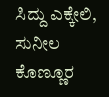ಸಿದ್ದು ಎಕ್ಕೇಲಿ, ಸುನೀಲ ಕೊಣ್ಣೂರ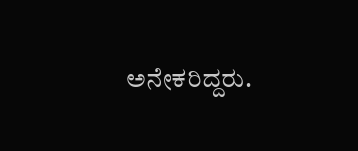ಅನೇಕರಿದ್ದರು.